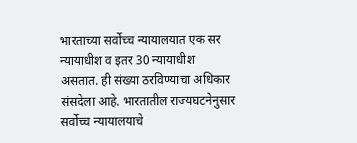भारताच्या सर्वोच्च न्यायालयात एक सर न्यायाधीश व इतर 30 न्यायाधीश असतात. ही संख्या ठरविण्याचा अधिकार संसदेला आहे. भारतातील राज्यघटनेनुसार सर्वोच्च न्यायालयाचे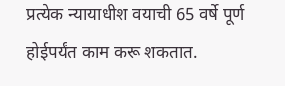प्रत्येक न्यायाधीश वयाची 65 वर्षे पूर्ण होईपर्यंत काम करू शकतात.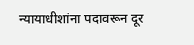न्यायाधीशांना पदावरून दूर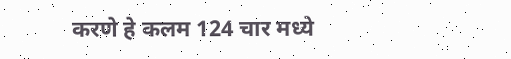करणे हे कलम 124 चार मध्ये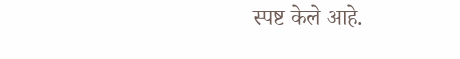स्पष्ट केले आहे.